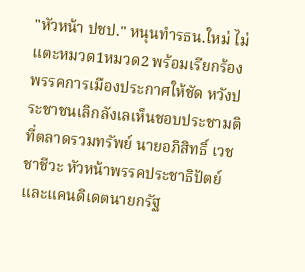"หัวหน้า ปชป." หนุนทำรธน.ใหม่ ไม่แตะหมวด1หมวด2 พร้อมเรียกร้องพรรคการเมืองประกาศให้ชัด หวังประชาชนเลิกลังเลเห็นชอบประชามติ
ที่ตลาดรวมทรัพย์ นายอภิสิทธิ์ เวชชาชีวะ หัวหน้าพรรคประชาธิปัตย์ และแคนดิเดตนายกรัฐ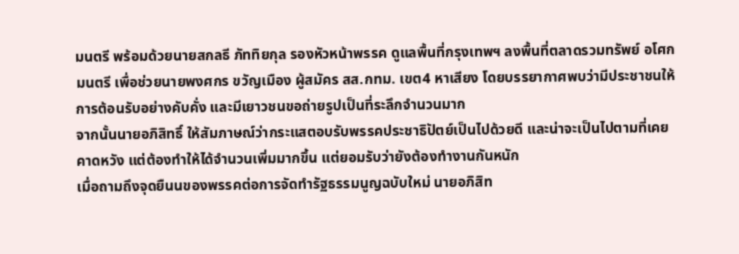มนตรี พร้อมด้วยนายสกลธี ภัททิยกุล รองหัวหน้าพรรค ดูแลพื้นที่กรุงเทพฯ ลงพื้นที่ตลาดรวมทรัพย์ อโศกมนตรี เพื่อช่วยนายพงศกร ขวัญเมือง ผู้สมัคร สส.กทม. เขต4 หาเสียง โดยบรรยากาศพบว่ามีประชาชนให้การต้อนรับอย่างคับคั่ง และมีเยาวชนขอถ่ายรูปเป็นที่ระลึกจำนวนมาก
จากนั้นนายอภิสิทธิ์ ให้สัมภาษณ์ว่ากระแสตอบรับพรรคประชาธิปัตย์เป็นไปด้วยดี และน่าจะเป็นไปตามที่เคยคาดหวัง แต่ต้องทำให้ได้จำนวนเพิ่มมากขึ้น แต่ยอมรับว่ายังต้องทำงานกันหนัก
เมื่อถามถึงจุดยืนนของพรรคต่อการจัดทำรัฐธรรมนูญฉบับใหม่ นายอภิสิท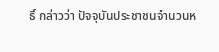ธิ์ กล่าวว่า ปัจจุบันประชาชนจำนวนห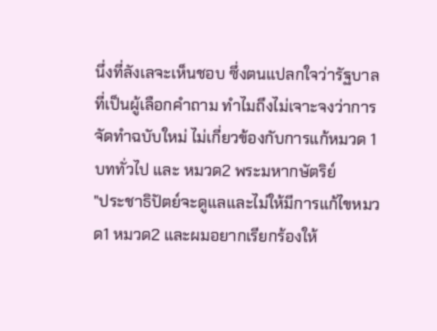นึ่งที่ลังเลจะเห็นชอบ ซึ่งตนแปลกใจว่ารัฐบาลที่เป็นผู้เลือกคำถาม ทำไมถึงไม่เจาะจงว่าการจัดทำฉบับใหม่ ไม่เกี่ยวข้องกับการแก้หมวด 1 บททั่วไป และ หมวด2 พระมหากษัตริย์
"ประชาธิปัตย์จะดูแลและไม่ให้มีการแก้ไขหมวด1 หมวด2 และผมอยากเรียกร้องให้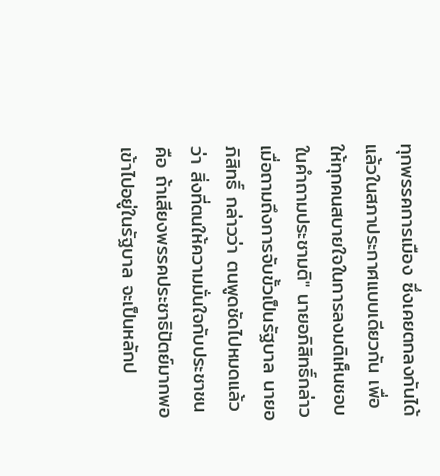ทุกพรรคการเมือง ซึ่งเคยตกลงกันได้แล้วในสภาประกาศแบบเดียวกัน เพื่อให้ทุกคนสบายใจในการลงมติเห็นชอบในคำถามประชามติ" นายอภิสิทธิ์กล่าว
เมื่อถามถึงการจับขั้วเป็นรัฐบาล นายอภิสิทธิ์ กล่าวว่า ตนพูดชัดไปหมดแล้วว่า สิ่งที่ตนให้ความมั่นใจกับประชาชน คือ ถ้าเสียงพรรคประชาธิปัตย์มากพอ เข้าไปอยู่ในรัฐบาล จะเป็นหลักป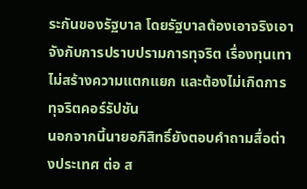ระกันของรัฐบาล โดยรัฐบาลต้องเอาจริงเอาจังกับการปราบปรามการทุจริต เรื่องทุนเทา ไม่สร้างความแตกแยก และต้องไม่เกิดการทุจริตคอร์รัปชัน
นอกจากนี้นายอภิสิทธิ์ยังตอบคำถามสื่อต่างประเทศ ต่อ ส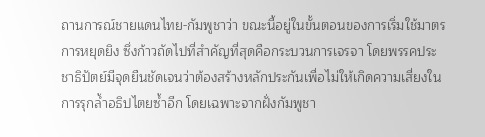ถานการณ์ชายแดนไทย-กัมพูชาว่า ขณะนี้อยู่ในขั้นตอนของการเริ่มใช้มาตรการหยุดยิง ซึ่งก้าวถัดไปที่สำคัญที่สุดคือกระบวนการเจรจา โดยพรรคประชาธิปัตย์มีจุดยืนชัดเจนว่าต้องสร้างหลักประกันเพื่อไม่ให้เกิดความเสี่ยงในการรุกล้ำอธิปไตยซ้ำอีก โดยเฉพาะจากฝั่งกัมพูชา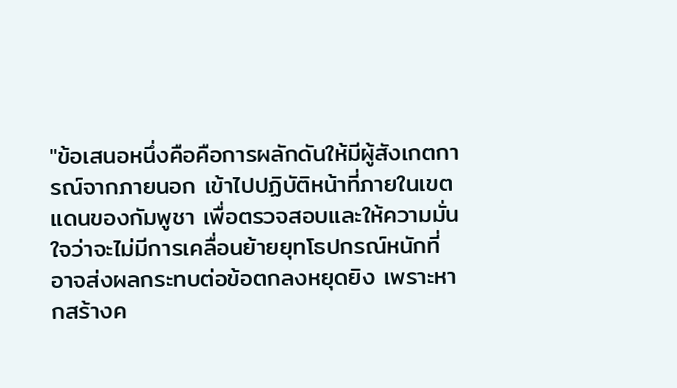"ข้อเสนอหนึ่งคือคือการผลักดันให้มีผู้สังเกตการณ์จากภายนอก เข้าไปปฏิบัติหน้าที่ภายในเขตแดนของกัมพูชา เพื่อตรวจสอบและให้ความมั่นใจว่าจะไม่มีการเคลื่อนย้ายยุทโธปกรณ์หนักที่อาจส่งผลกระทบต่อข้อตกลงหยุดยิง เพราะหากสร้างค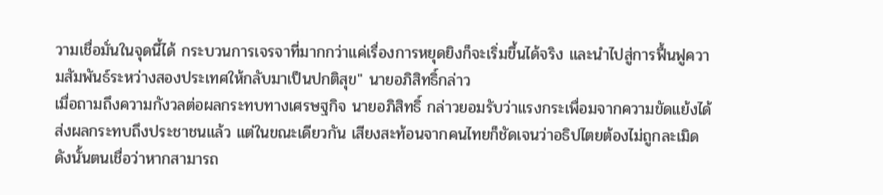วามเชื่อมั่นในจุดนี้ได้ กระบวนการเจรจาที่มากกว่าแค่เรื่องการหยุดยิงก็จะเริ่มขึ้นได้จริง และนำไปสู่การฟื้นฟูความสัมพันธ์ระหว่างสองประเทศให้กลับมาเป็นปกติสุข" นายอภิสิทธิ์กล่าว
เมื่อถามถึงความกังวลต่อผลกระทบทางเศรษฐกิจ นายอภิสิทธิ์ กล่าวยอมรับว่าแรงกระเพื่อมจากความขัดแย้งได้ส่งผลกระทบถึงประชาชนแล้ว แต่ในขณะเดียวกัน เสียงสะท้อนจากคนไทยก็ชัดเจนว่าอธิปไตยต้องไม่ถูกละเมิด ดังนั้นตนเชื่อว่าหากสามารถ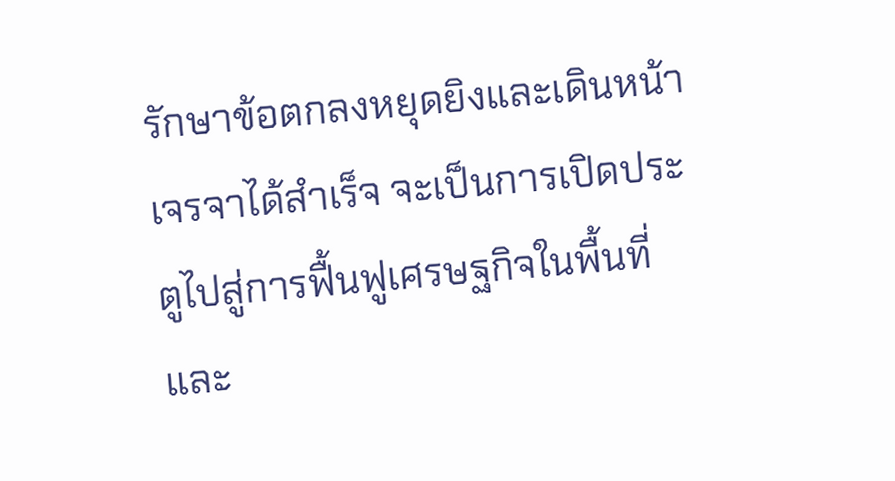รักษาข้อตกลงหยุดยิงและเดินหน้าเจรจาได้สำเร็จ จะเป็นการเปิดประตูไปสู่การฟื้นฟูเศรษฐกิจในพื้นที่และ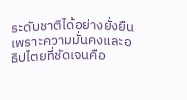ระดับชาติได้อย่างยั่งยืน เพราะความมั่นคงและอธิปไตยที่ชัดเจนคือ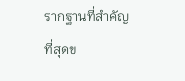รากฐานที่สำคัญที่สุดข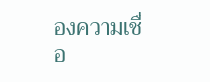องความเชื่อ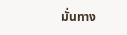มั่นทาง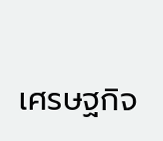เศรษฐกิจ